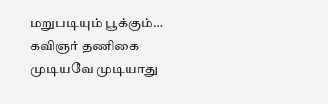மறுபடியும் பூக்கும்…
கவிஞர் தணிகை
முடியவே முடியாது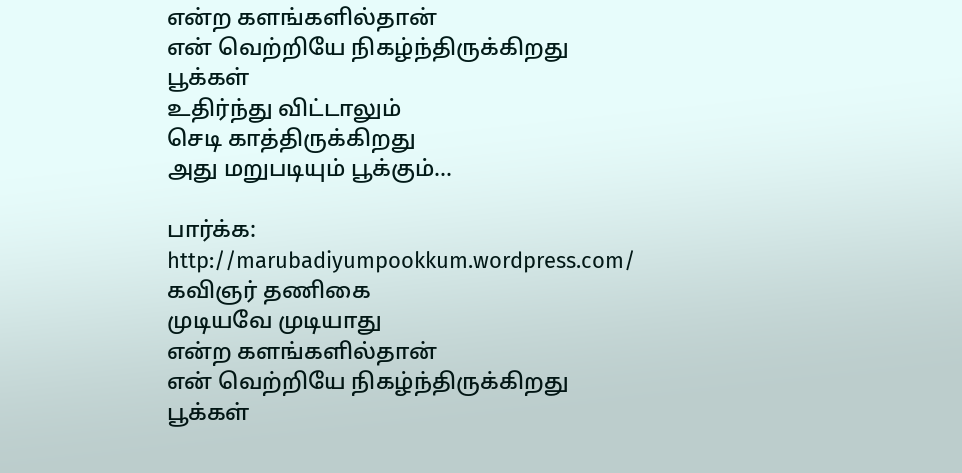என்ற களங்களில்தான்
என் வெற்றியே நிகழ்ந்திருக்கிறது
பூக்கள்
உதிர்ந்து விட்டாலும்
செடி காத்திருக்கிறது
அது மறுபடியும் பூக்கும்...

பார்க்க: http://marubadiyumpookkum.wordpress.com/
கவிஞர் தணிகை
முடியவே முடியாது
என்ற களங்களில்தான்
என் வெற்றியே நிகழ்ந்திருக்கிறது
பூக்கள்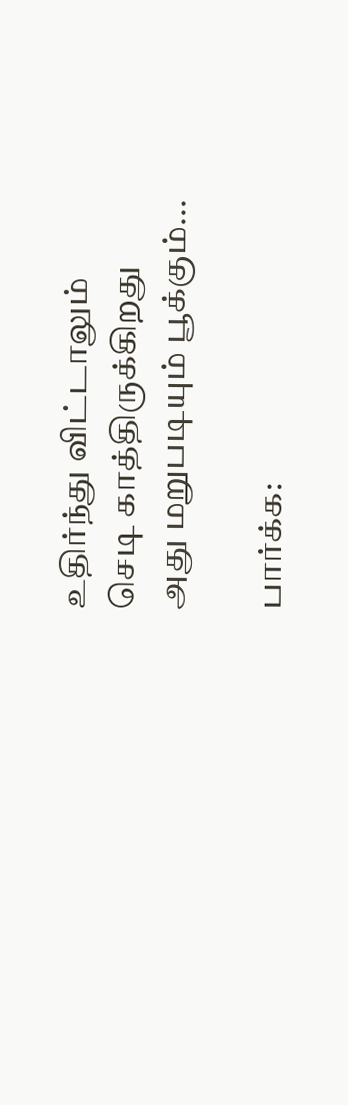உதிர்ந்து விட்டாலும்
செடி காத்திருக்கிறது
அது மறுபடியும் பூக்கும்...

பார்க்க: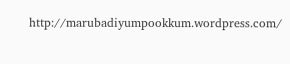http://marubadiyumpookkum.wordpress.com/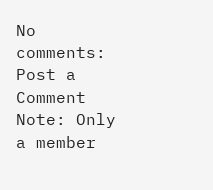No comments:
Post a Comment
Note: Only a member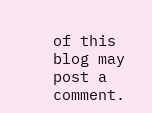of this blog may post a comment.